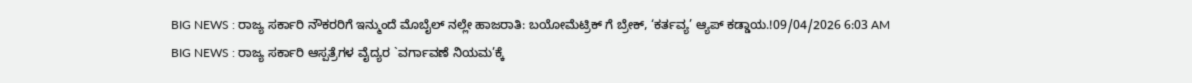BIG NEWS : ರಾಜ್ಯ ಸರ್ಕಾರಿ ನೌಕರರಿಗೆ ಇನ್ಮುಂದೆ ಮೊಬೈಲ್ ನಲ್ಲೇ ಹಾಜರಾತಿ: ಬಯೋಮೆಟ್ರಿಕ್ ಗೆ ಬ್ರೇಕ್, ‘ಕರ್ತವ್ಯ’ ಆ್ಯಪ್ ಕಡ್ಡಾಯ.!09/04/2026 6:03 AM
BIG NEWS : ರಾಜ್ಯ ಸರ್ಕಾರಿ ಆಸ್ಪತ್ರೆಗಳ ವೈದ್ಯರ `ವರ್ಗಾವಣೆ ನಿಯಮ’ಕ್ಕೆ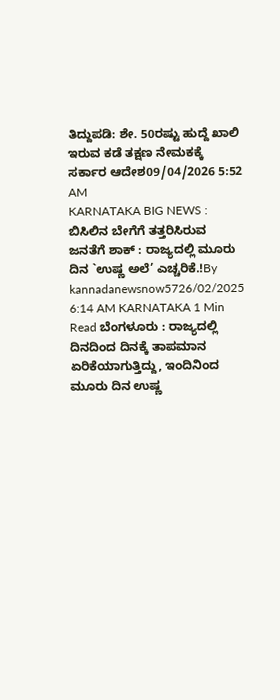ತಿದ್ದುಪಡಿ: ಶೇ. 50ರಷ್ಟು ಹುದ್ದೆ ಖಾಲಿ ಇರುವ ಕಡೆ ತಕ್ಷಣ ನೇಮಕಕ್ಕೆ ಸರ್ಕಾರ ಆದೇಶ09/04/2026 5:52 AM
KARNATAKA BIG NEWS : ಬಿಸಿಲಿನ ಬೇಗೆಗೆ ತತ್ತರಿಸಿರುವ ಜನತೆಗೆ ಶಾಕ್ : ರಾಜ್ಯದಲ್ಲಿ ಮೂರು ದಿನ `ಉಷ್ಣ ಅಲೆ’ ಎಚ್ಚರಿಕೆ.!By kannadanewsnow5726/02/2025 6:14 AM KARNATAKA 1 Min Read ಬೆಂಗಳೂರು : ರಾಜ್ಯದಲ್ಲಿ ದಿನದಿಂದ ದಿನಕ್ಕೆ ತಾಪಮಾನ ಏರಿಕೆಯಾಗುತ್ತಿದ್ದು, ಇಂದಿನಿಂದ ಮೂರು ದಿನ ಉಷ್ಣ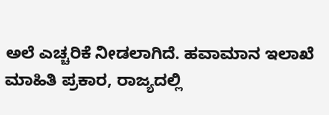ಅಲೆ ಎಚ್ಚರಿಕೆ ನೀಡಲಾಗಿದೆ. ಹವಾಮಾನ ಇಲಾಖೆ ಮಾಹಿತಿ ಪ್ರಕಾರ, ರಾಜ್ಯದಲ್ಲಿ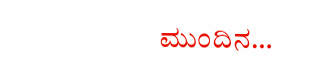ಮುಂದಿನ…